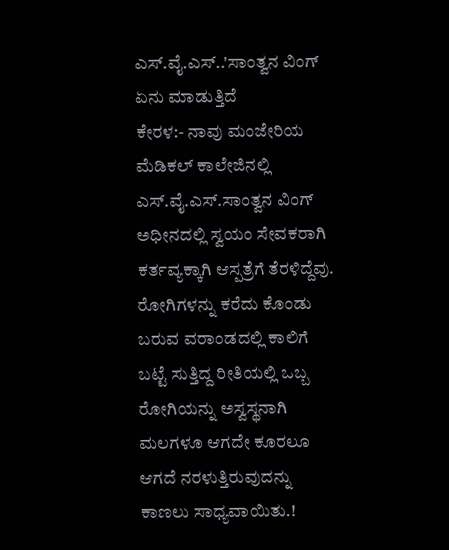ಎಸ್.ವೈ.ಎಸ್..'ಸಾಂತ್ವನ ವಿಂಗ್ ಏನು ಮಾಡುತ್ತಿದೆ
ಕೇರಳ:- ನಾವು ಮಂಜೇರಿಯ ಮೆಡಿಕಲ್ ಕಾಲೇಜಿನಲ್ಲಿ ಎಸ್.ವೈ.ಎಸ್.ಸಾಂತ್ವನ ವಿಂಗ್ ಅಧೀನದಲ್ಲಿ ಸ್ವಯಂ ಸೇವಕರಾಗಿ ಕರ್ತವ್ಯಕ್ಕಾಗಿ ಆಸ್ಪತ್ರೆಗೆ ತೆರಳಿದ್ದೆವು.
ರೋಗಿಗಳನ್ನು ಕರೆದು ಕೊಂಡು ಬರುವ ವರಾಂಡದಲ್ಲಿ ಕಾಲಿಗೆ ಬಟ್ಟೆ ಸುತ್ತಿದ್ದ ರೀತಿಯಲ್ಲಿ ಒಬ್ಬ ರೋಗಿಯನ್ನು ಅಸ್ವಸ್ಥನಾಗಿ ಮಲಗಳೂ ಆಗದೇ ಕೂರಲೂ ಆಗದೆ ನರಳುತ್ತಿರುವುದನ್ನು ಕಾಣಲು ಸಾಧ್ಯವಾಯಿತು.!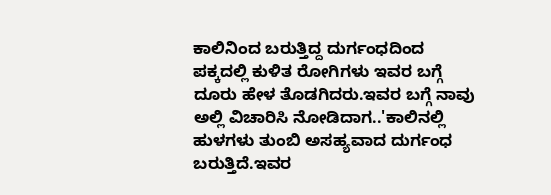ಕಾಲಿನಿಂದ ಬರುತ್ತಿದ್ದ ದುರ್ಗಂಧದಿಂದ ಪಕ್ಕದಲ್ಲಿ ಕುಳಿತ ರೋಗಿಗಳು ಇವರ ಬಗ್ಗೆ ದೂರು ಹೇಳ ತೊಡಗಿದರು.ಇವರ ಬಗ್ಗೆ ನಾವು ಅಲ್ಲಿ ವಿಚಾರಿಸಿ ನೋಡಿದಾಗ..'ಕಾಲಿನಲ್ಲಿ ಹುಳಗಳು ತುಂಬಿ ಅಸಹ್ಯವಾದ ದುರ್ಗಂಧ ಬರುತ್ತಿದೆ.ಇವರ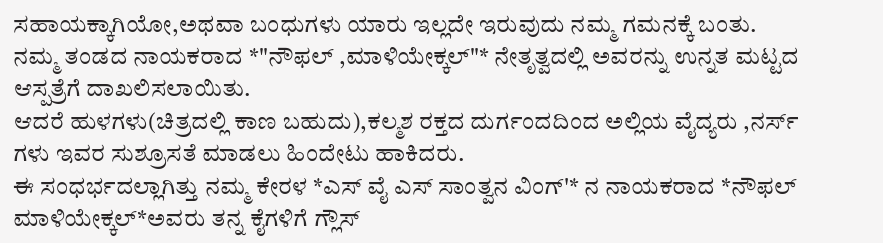ಸಹಾಯಕ್ಕಾಗಿಯೋ,ಅಥವಾ ಬಂಧುಗಳು ಯಾರು ಇಲ್ಲದೇ ಇರುವುದು ನಮ್ಮ ಗಮನಕ್ಕೆ ಬಂತು. ನಮ್ಮ ತಂಡದ ನಾಯಕರಾದ *"ನೌಫಲ್ ,ಮಾಳಿಯೇಕ್ಕಲ್"* ನೇತೃತ್ವದಲ್ಲಿ ಅವರನ್ನು ಉನ್ನತ ಮಟ್ಟದ ಆಸ್ಪತ್ರೆಗೆ ದಾಖಲಿಸಲಾಯಿತು.
ಆದರೆ ಹುಳಗಳು(ಚಿತ್ರದಲ್ಲಿ ಕಾಣ ಬಹುದು),ಕಲ್ಮಶ ರಕ್ತದ ದುರ್ಗಂದದಿಂದ ಅಲ್ಲಿಯ ವೈದ್ಯರು ,ನರ್ಸ್ ಗಳು ಇವರ ಸುಶ್ರೂಸತೆ ಮಾಡಲು ಹಿಂದೇಟು ಹಾಕಿದರು.
ಈ ಸಂಧರ್ಭದಲ್ಲಾಗಿತ್ತು ನಮ್ಮ ಕೇರಳ *ಎಸ್ ವೈ ಎಸ್ ಸಾಂತ್ವನ ವಿಂಗ್'* ನ ನಾಯಕರಾದ *ನೌಫಲ್ ಮಾಳಿಯೇಕ್ಕಲ್*ಅವರು ತನ್ನ ಕೈಗಳಿಗೆ ಗ್ಲೌಸ್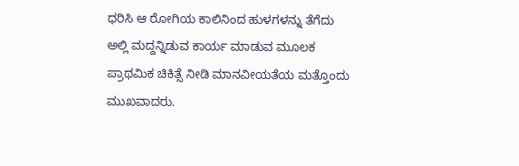ಧರಿಸಿ ಆ ರೋಗಿಯ ಕಾಲಿನಿಂದ ಹುಳಗಳನ್ನು ತೆಗೆದು ಅಲ್ಲಿ ಮದ್ದನ್ನಿಡುವ ಕಾರ್ಯ ಮಾಡುವ ಮೂಲಕ ಪ್ರಾಥಮಿಕ ಚಿಕಿತ್ಸೆ ನೀಡಿ ಮಾನವೀಯತೆಯ ಮತ್ತೊಂದು ಮುಖವಾದರು.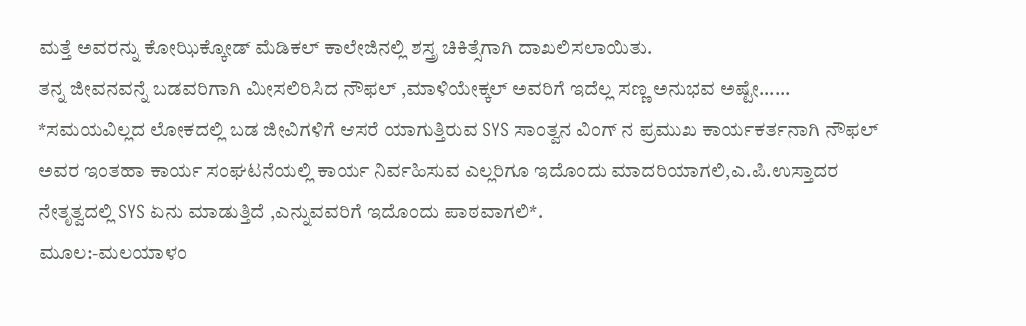ಮತ್ತೆ ಅವರನ್ನು ಕೋಝಿಕ್ಕೋಡ್ ಮೆಡಿಕಲ್ ಕಾಲೇಜಿನಲ್ಲಿ ಶಸ್ತ್ರ ಚಿಕಿತ್ಸೆಗಾಗಿ ದಾಖಲಿಸಲಾಯಿತು.
ತನ್ನ ಜೀವನವನ್ನೆ ಬಡವರಿಗಾಗಿ ಮೀಸಲಿರಿಸಿದ ನೌಫಲ್ ,ಮಾಳಿಯೇಕ್ಕಲ್ ಅವರಿಗೆ ಇದೆಲ್ಲ ಸಣ್ಣ ಅನುಭವ ಅಷ್ಟೇ......
*ಸಮಯವಿಲ್ಲದ ಲೋಕದಲ್ಲಿ ಬಡ ಜೀವಿಗಳಿಗೆ ಆಸರೆ ಯಾಗುತ್ತಿರುವ SYS ಸಾಂತ್ವನ ವಿಂಗ್ ನ ಪ್ರಮುಖ ಕಾರ್ಯಕರ್ತನಾಗಿ ನೌಫಲ್ ಅವರ ಇಂತಹಾ ಕಾರ್ಯ ಸಂಘಟನೆಯಲ್ಲಿ ಕಾರ್ಯ ನಿರ್ವಹಿಸುವ ಎಲ್ಲರಿಗೂ ಇದೊಂದು ಮಾದರಿಯಾಗಲಿ,ಎ.ಪಿ.ಉಸ್ತಾದರ ನೇತೃತ್ವದಲ್ಲಿ SYS ಏನು ಮಾಡುತ್ತಿದೆ ,ಎನ್ನುವವರಿಗೆ ಇದೊಂದು ಪಾಠವಾಗಲಿ*.
ಮೂಲ:-ಮಲಯಾಳಂ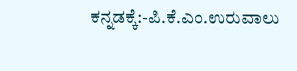ಕನ್ನಡಕ್ಕೆ:-ಪಿ.ಕೆ.ಎಂ.ಉರುವಾಲು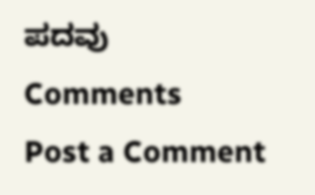ಪದವು
Comments
Post a Comment